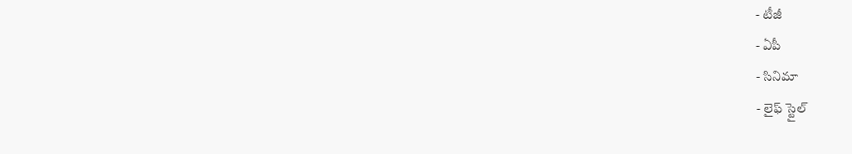- టీజీ
- ఏపీ
- సినిమా
- లైఫ్ స్టైల్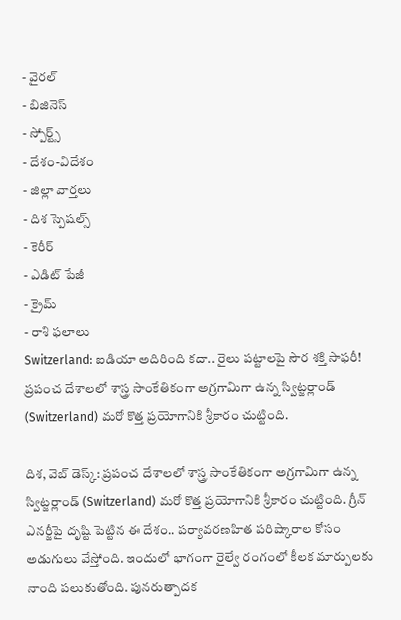- వైరల్
- బిజినెస్
- స్పోర్ట్స్
- దేశం-విదేశం
- జిల్లా వార్తలు
- దిశ స్పెషల్స్
- కెరీర్
- ఎడిట్ పేజీ
- క్రైమ్
- రాశి ఫలాలు
Switzerland: ఐడియా అదిరింది కదా.. రైలు పట్టాలపై సౌర శక్తి సాఫరీ!
ప్రపంచ దేశాలలో శాస్త్ర సాంకేతికంగా అగ్రగామిగా ఉన్న స్విట్జర్లాండ్ (Switzerland) మరో కొత్త ప్రయోగానికి శ్రీకారం చుట్టింది.

దిశ, వెబ్ డెస్క్: ప్రపంచ దేశాలలో శాస్త్ర సాంకేతికంగా అగ్రగామిగా ఉన్న స్విట్జర్లాండ్ (Switzerland) మరో కొత్త ప్రయోగానికి శ్రీకారం చుట్టింది. గ్రీన్ ఎనర్జీపై దృష్టి పెట్టిన ఈ దేశం.. పర్యావరణహిత పరిష్కారాల కోసం అడుగులు వేస్తోంది. ఇందులో భాగంగా రైల్వే రంగంలో కీలక మార్పులకు నాంది పలుకుతోంది. పునరుత్పాదక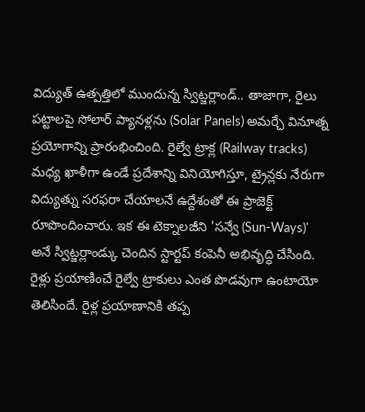విద్యుత్ ఉత్పత్తిలో ముందున్న స్విట్జర్లాండ్.. తాజాగా, రైలు పట్టాలపై సోలార్ ప్యానళ్లను (Solar Panels) అమర్చే వినూత్న ప్రయోగాన్ని ప్రారంభించింది. రైల్వే ట్రాక్ల (Railway tracks) మధ్య ఖాళీగా ఉండే ప్రదేశాన్ని వినియోగిస్తూ, ట్రైన్లకు నేరుగా విద్యుత్ను సరఫరా చేయాలనే ఉద్దేశంతో ఈ ప్రాజెక్ట్ రూపొందించారు. ఇక ఈ టెక్నాలజీని 'సన్వే (Sun-Ways)' అనే స్విట్జర్లాండ్కు చెందిన స్టార్టప్ కంపెనీ అభివృద్ధి చేసింది.
రైళ్లు ప్రయాణించే రైల్వే ట్రాకులు ఎంత పొడవుగా ఉంటాయో తెలిసిందే. రైళ్ల ప్రయాణానికి తప్ప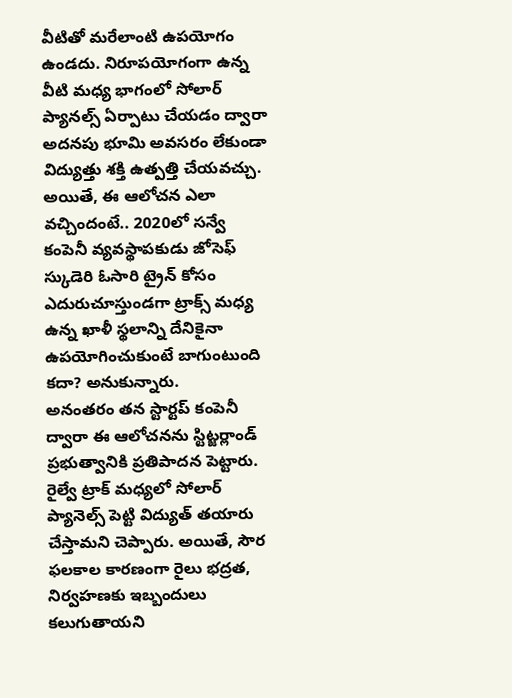వీటితో మరేలాంటి ఉపయోగం ఉండదు. నిరూపయోగంగా ఉన్న వీటి మధ్య భాగంలో సోలార్ ప్యానల్స్ ఏర్పాటు చేయడం ద్వారా అదనపు భూమి అవసరం లేకుండా విద్యుత్తు శక్తి ఉత్పత్తి చేయవచ్చు. అయితే, ఈ ఆలోచన ఎలా వచ్చిందంటే.. 2020లో సన్వే కంపెనీ వ్యవస్థాపకుడు జోసెఫ్ స్కుడెరి ఓసారి ట్రైన్ కోసం ఎదురుచూస్తుండగా ట్రాక్స్ మధ్య ఉన్న ఖాళీ స్థలాన్ని దేనికైనా ఉపయోగించుకుంటే బాగుంటుంది కదా? అనుకున్నారు.
అనంతరం తన స్టార్టప్ కంపెనీ ద్వారా ఈ ఆలోచనను స్టిట్జర్లాండ్ ప్రభుత్వానికి ప్రతిపాదన పెట్టారు. రైల్వే ట్రాక్ మధ్యలో సోలార్ ప్యానెల్స్ పెట్టి విద్యుత్ తయారు చేస్తామని చెప్పారు. అయితే, సౌర ఫలకాల కారణంగా రైలు భద్రత, నిర్వహణకు ఇబ్బందులు కలుగుతాయని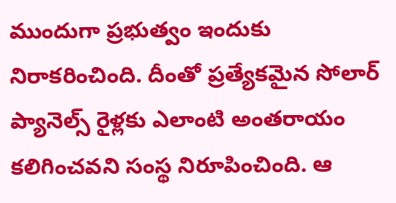ముందుగా ప్రభుత్వం ఇందుకు నిరాకరించింది. దీంతో ప్రత్యేకమైన సోలార్ ప్యానెల్స్ రైళ్లకు ఎలాంటి అంతరాయం కలిగించవని సంస్థ నిరూపించింది. ఆ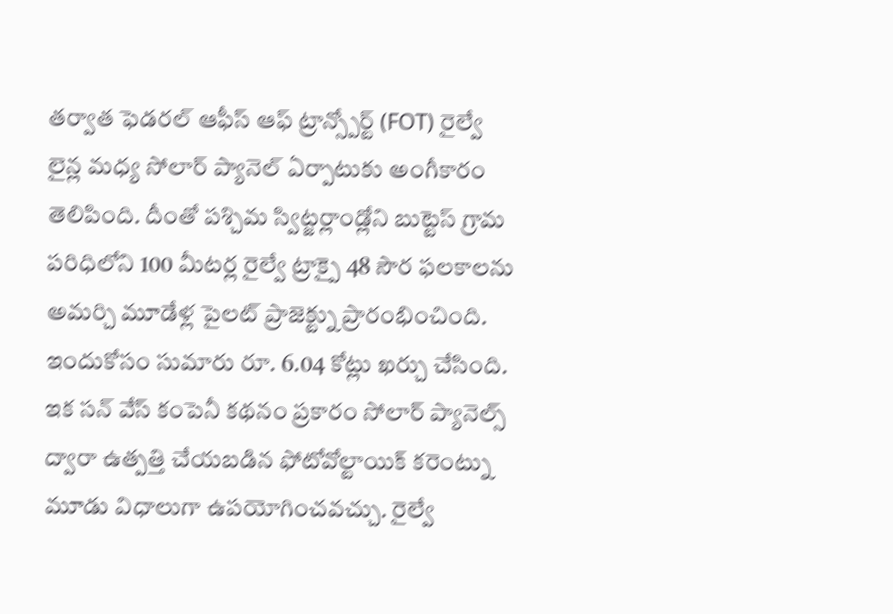తర్వాత ఫెడరల్ ఆఫీస్ ఆఫ్ ట్రాన్స్పోర్ట్ (FOT) రైల్వే లైన్ల మధ్య సోలార్ ప్యానెల్ ఏర్పాటుకు అంగీకారం తెలిపింది. దీంతో పశ్చిమ స్విట్జర్లాండ్లోని బుట్టెస్ గ్రామ పరిధిలోని 100 మీటర్ల రైల్వే ట్రాక్పై 48 సౌర ఫలకాలను అమర్చి మూడేళ్ల పైలట్ ప్రాజెక్ట్ను ప్రారంభించింది. ఇందుకోసం సుమారు రూ. 6.04 కోట్లు ఖర్చు చేసింది.
ఇక సన్ వేస్ కంపెనీ కథనం ప్రకారం సోలార్ ప్యానెల్స్ ద్వారా ఉత్పత్తి చేయబడిన ఫోటోవోల్టాయిక్ కరెంట్ను మూడు విధాలుగా ఉపయోగించవచ్చు. రైల్వే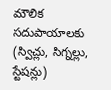మౌలిక సదుపాయాలకు (స్విచ్లు, సిగ్నల్లు, స్టేషన్లు)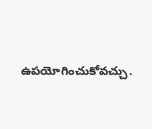ఉపయోగించుకోవచ్చు.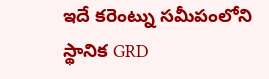ఇదే కరెంట్ను సమీపంలోని స్థానిక GRD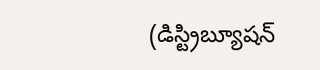(డిస్ట్రిబ్యూషన్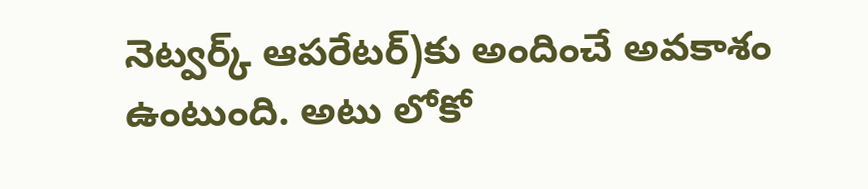నెట్వర్క్ ఆపరేటర్)కు అందించే అవకాశం ఉంటుంది. అటు లోకో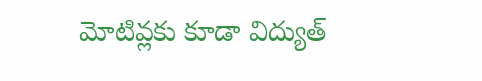మోటివ్లకు కూడా విద్యుత్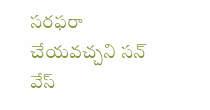సరఫరా చేయవచ్చని సన్ వేస్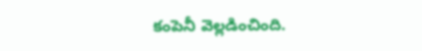కంపెనీ వెల్లడించింది.